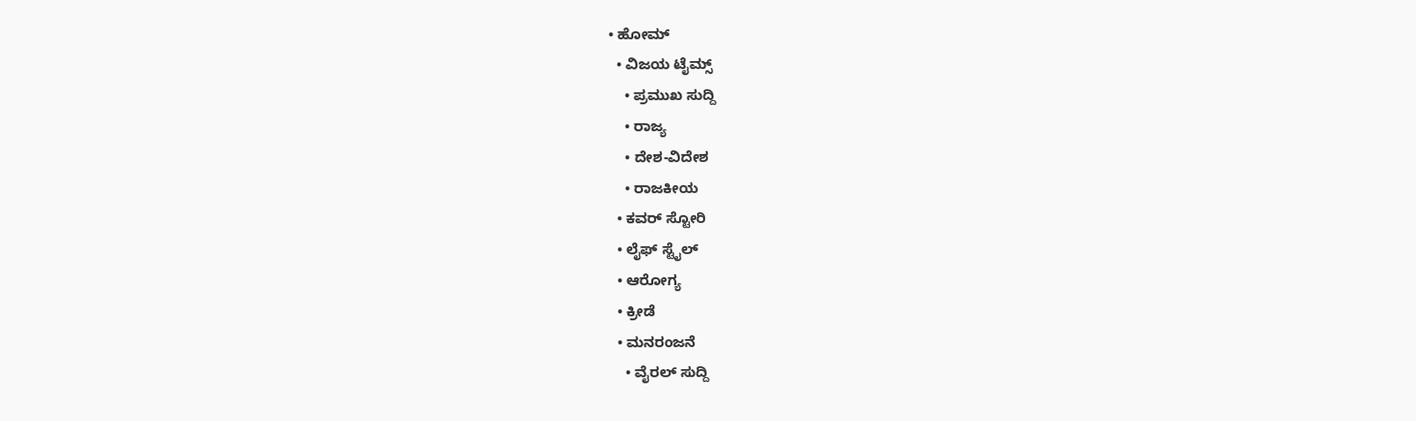• ಹೋಮ್
  • ವಿಜಯ ಟೈಮ್ಸ್‌
    • ಪ್ರಮುಖ ಸುದ್ದಿ
    • ರಾಜ್ಯ
    • ದೇಶ-ವಿದೇಶ
    • ರಾಜಕೀಯ
  • ಕವರ್‌ ಸ್ಟೋರಿ
  • ಲೈಫ್ ಸ್ಟೈಲ್
  • ಆರೋಗ್ಯ
  • ಕ್ರೀಡೆ
  • ಮನರಂಜನೆ
    • ವೈರಲ್ ಸುದ್ದಿ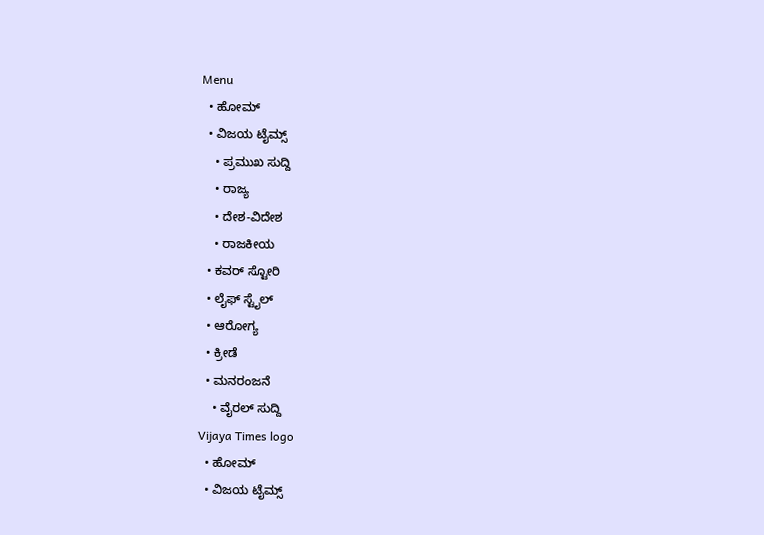Menu
  • ಹೋಮ್
  • ವಿಜಯ ಟೈಮ್ಸ್‌
    • ಪ್ರಮುಖ ಸುದ್ದಿ
    • ರಾಜ್ಯ
    • ದೇಶ-ವಿದೇಶ
    • ರಾಜಕೀಯ
  • ಕವರ್‌ ಸ್ಟೋರಿ
  • ಲೈಫ್ ಸ್ಟೈಲ್
  • ಆರೋಗ್ಯ
  • ಕ್ರೀಡೆ
  • ಮನರಂಜನೆ
    • ವೈರಲ್ ಸುದ್ದಿ
Vijaya Times logo
  • ಹೋಮ್
  • ವಿಜಯ ಟೈಮ್ಸ್‌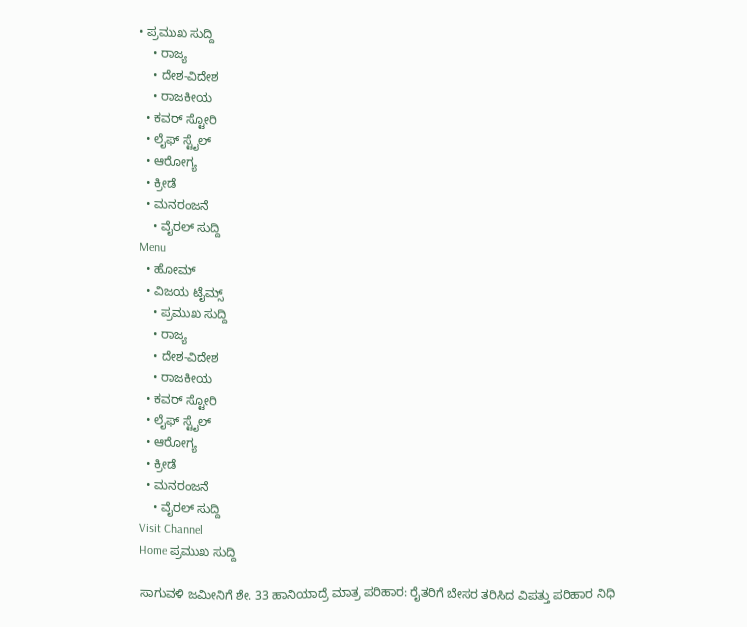• ಪ್ರಮುಖ ಸುದ್ದಿ
    • ರಾಜ್ಯ
    • ದೇಶ-ವಿದೇಶ
    • ರಾಜಕೀಯ
  • ಕವರ್‌ ಸ್ಟೋರಿ
  • ಲೈಫ್ ಸ್ಟೈಲ್
  • ಆರೋಗ್ಯ
  • ಕ್ರೀಡೆ
  • ಮನರಂಜನೆ
    • ವೈರಲ್ ಸುದ್ದಿ
Menu
  • ಹೋಮ್
  • ವಿಜಯ ಟೈಮ್ಸ್‌
    • ಪ್ರಮುಖ ಸುದ್ದಿ
    • ರಾಜ್ಯ
    • ದೇಶ-ವಿದೇಶ
    • ರಾಜಕೀಯ
  • ಕವರ್‌ ಸ್ಟೋರಿ
  • ಲೈಫ್ ಸ್ಟೈಲ್
  • ಆರೋಗ್ಯ
  • ಕ್ರೀಡೆ
  • ಮನರಂಜನೆ
    • ವೈರಲ್ ಸುದ್ದಿ
Visit Channel
Home ಪ್ರಮುಖ ಸುದ್ದಿ

ಸಾಗುವಳಿ ಜಮೀನಿಗೆ ಶೇ. 33 ಹಾನಿಯಾದ್ರೆ ಮಾತ್ರ ಪರಿಹಾರ: ರೈತರಿಗೆ ಬೇಸರ ತರಿಸಿದ ವಿಪತ್ತು ಪರಿಹಾರ ನಿಧಿ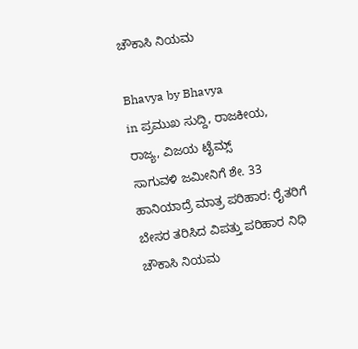ಚೌಕಾಸಿ ನಿಯಮ

Bhavya by Bhavya
in ಪ್ರಮುಖ ಸುದ್ದಿ, ರಾಜಕೀಯ, ರಾಜ್ಯ, ವಿಜಯ ಟೈಮ್ಸ್‌
ಸಾಗುವಳಿ ಜಮೀನಿಗೆ ಶೇ. 33 ಹಾನಿಯಾದ್ರೆ ಮಾತ್ರ ಪರಿಹಾರ: ರೈತರಿಗೆ ಬೇಸರ ತರಿಸಿದ ವಿಪತ್ತು ಪರಿಹಾರ ನಿಧಿ ಚೌಕಾಸಿ ನಿಯಮ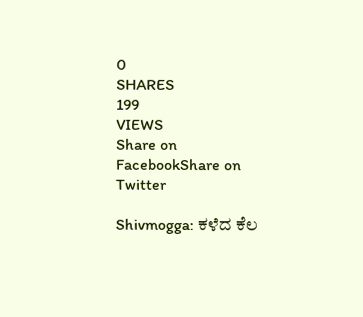0
SHARES
199
VIEWS
Share on FacebookShare on Twitter

Shivmogga: ಕಳೆದ ಕೆಲ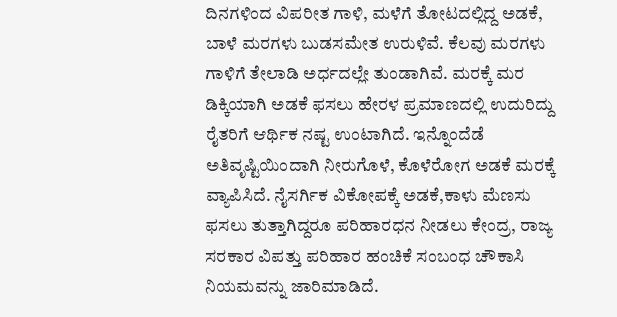ದಿನಗಳಿಂದ ವಿಪರೀತ ಗಾಳಿ, ಮಳೆಗೆ ತೋಟದಲ್ಲಿದ್ದ ಅಡಕೆ, ಬಾಳೆ ಮರಗಳು ಬುಡಸಮೇತ ಉರುಳಿವೆ. ಕೆಲವು ಮರಗಳು ಗಾಳಿಗೆ ತೇಲಾಡಿ ಅರ್ಧದಲ್ಲೇ ತುಂಡಾಗಿವೆ. ಮರಕ್ಕೆ ಮರ ಡಿಕ್ಕಿಯಾಗಿ ಅಡಕೆ ಫಸಲು ಹೇರಳ ಪ್ರಮಾಣದಲ್ಲಿ ಉದುರಿದ್ದು ರೈತರಿಗೆ ಆರ್ಥಿಕ ನಷ್ಟ ಉಂಟಾಗಿದೆ. ಇನ್ನೊಂದೆಡೆ ಅತಿವೃಷ್ಟಿಯಿಂದಾಗಿ ನೀರುಗೊಳೆ, ಕೊಳೆರೋಗ ಅಡಕೆ ಮರಕ್ಕೆ ವ್ಯಾಪಿಸಿದೆ. ನೈಸರ್ಗಿಕ ವಿಕೋಪಕ್ಕೆ ಅಡಕೆ,ಕಾಳು ಮೆಣಸು ಫಸಲು ತುತ್ತಾಗಿದ್ದರೂ ಪರಿಹಾರಧನ ನೀಡಲು ಕೇಂದ್ರ, ರಾಜ್ಯ ಸರಕಾರ ವಿಪತ್ತು ಪರಿಹಾರ ಹಂಚಿಕೆ ಸಂಬಂಧ ಚೌಕಾಸಿ ನಿಯಮವನ್ನು ಜಾರಿಮಾಡಿದೆ.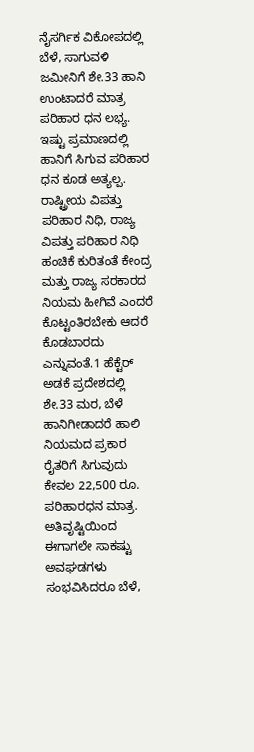ನೈಸರ್ಗಿಕ ವಿಕೋಪದಲ್ಲಿ ಬೆಳೆ, ಸಾಗುವಳಿ ಜಮೀನಿಗೆ ಶೇ.33 ಹಾನಿ ಉಂಟಾದರೆ ಮಾತ್ರ ಪರಿಹಾರ ಧನ ಲಭ್ಯ. ಇಷ್ಟು ಪ್ರಮಾಣದಲ್ಲಿ ಹಾನಿಗೆ ಸಿಗುವ ಪರಿಹಾರ ಧನ ಕೂಡ ಅತ್ಯಲ್ಪ. ರಾಷ್ಟ್ರೀಯ ವಿಪತ್ತು ಪರಿಹಾರ ನಿಧಿ, ರಾಜ್ಯ ವಿಪತ್ತು ಪರಿಹಾರ ನಿಧಿ ಹಂಚಿಕೆ ಕುರಿತಂತೆ ಕೇಂದ್ರ ಮತ್ತು ರಾಜ್ಯ ಸರಕಾರದ ನಿಯಮ ಹೀಗಿವೆ ಎಂದರೆ ಕೊಟ್ಟಂತಿರಬೇಕು ಆದರೆ ಕೊಡಬಾರದು ಎನ್ನುವಂತೆ.1 ಹೆಕ್ಟೆರ್‌ ಅಡಕೆ ಪ್ರದೇಶದಲ್ಲಿ ಶೇ.33 ಮರ, ಬೆಳೆ ಹಾನಿಗೀಡಾದರೆ ಹಾಲಿ ನಿಯಮದ ಪ್ರಕಾರ ರೈತರಿಗೆ ಸಿಗುವುದು ಕೇವಲ 22,500 ರೂ. ಪರಿಹಾರಧನ ಮಾತ್ರ. ಅತಿವೃಷ್ಟಿಯಿಂದ ಈಗಾಗಲೇ ಸಾಕಷ್ಟು ಅವಘಡಗಳು ಸಂಭವಿಸಿದರೂ ಬೆಳೆ,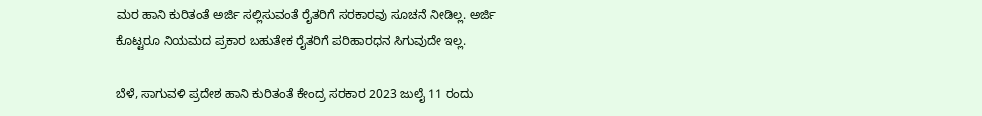ಮರ ಹಾನಿ ಕುರಿತಂತೆ ಅರ್ಜಿ ಸಲ್ಲಿಸುವಂತೆ ರೈತರಿಗೆ ಸರಕಾರವು ಸೂಚನೆ ನೀಡಿಲ್ಲ. ಅರ್ಜಿ ಕೊಟ್ಟರೂ ನಿಯಮದ ಪ್ರಕಾರ ಬಹುತೇಕ ರೈತರಿಗೆ ಪರಿಹಾರಧನ ಸಿಗುವುದೇ ಇಲ್ಲ.

ಬೆಳೆ, ಸಾಗುವಳಿ ಪ್ರದೇಶ ಹಾನಿ ಕುರಿತಂತೆ ಕೇಂದ್ರ ಸರಕಾರ 2023 ಜುಲೈ 11 ರಂದು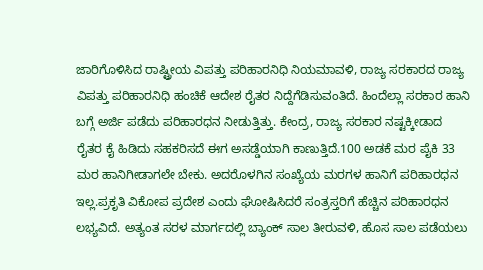ಜಾರಿಗೊಳಿಸಿದ ರಾಷ್ಟ್ರೀಯ ವಿಪತ್ತು ಪರಿಹಾರನಿಧಿ ನಿಯಮಾವಳಿ, ರಾಜ್ಯ ಸರಕಾರದ ರಾಜ್ಯ ವಿಪತ್ತು ಪರಿಹಾರನಿಧಿ ಹಂಚಿಕೆ ಆದೇಶ ರೈತರ ನಿದ್ದೆಗೆಡಿಸುವಂತಿದೆ. ಹಿಂದೆಲ್ಲಾ ಸರಕಾರ ಹಾನಿ ಬಗ್ಗೆ ಅರ್ಜಿ ಪಡೆದು ಪರಿಹಾರಧನ ನೀಡುತ್ತಿತ್ತು. ಕೇಂದ್ರ, ರಾಜ್ಯ ಸರಕಾರ ನಷ್ಟಕ್ಕೀಡಾದ ರೈತರ ಕೈ ಹಿಡಿದು ಸಹಕರಿಸದೆ ಈಗ ಅಸಡ್ಡೆಯಾಗಿ ಕಾಣುತ್ತಿದೆ.100 ಅಡಕೆ ಮರ ಪೈಕಿ 33 ಮರ ಹಾನಿಗೀಡಾಗಲೇ ಬೇಕು. ಅದರೊಳಗಿನ ಸಂಖ್ಯೆಯ ಮರಗಳ ಹಾನಿಗೆ ಪರಿಹಾರಧನ ಇಲ್ಲ.ಪ್ರಕೃತಿ ವಿಕೋಪ ಪ್ರದೇಶ ಎಂದು ಘೋಷಿಸಿದರೆ ಸಂತ್ರಸ್ತರಿಗೆ ಹೆಚ್ಚಿನ ಪರಿಹಾರಧನ ಲಭ್ಯವಿದೆ. ಅತ್ಯಂತ ಸರಳ ಮಾರ್ಗದಲ್ಲಿ ಬ್ಯಾಂಕ್‌ ಸಾಲ ತೀರುವಳಿ, ಹೊಸ ಸಾಲ ಪಡೆಯಲು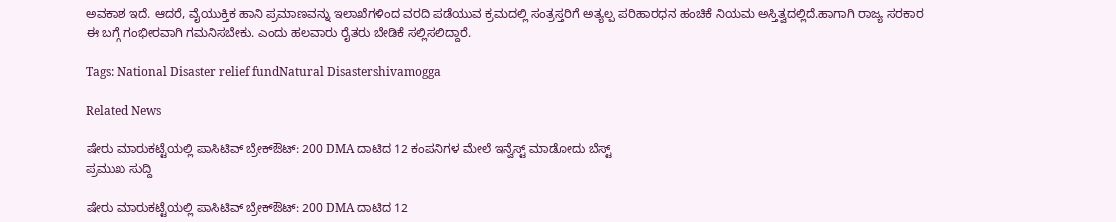ಅವಕಾಶ ಇದೆ. ಆದರೆ, ವೈಯುಕ್ತಿಕ ಹಾನಿ ಪ್ರಮಾಣವನ್ನು ಇಲಾಖೆಗಳಿಂದ ವರದಿ ಪಡೆಯುವ ಕ್ರಮದಲ್ಲಿ ಸಂತ್ರಸ್ತರಿಗೆ ಅತ್ಯಲ್ಪ ಪರಿಹಾರಧನ ಹಂಚಿಕೆ ನಿಯಮ ಅಸ್ತಿತ್ವದಲ್ಲಿದೆ.ಹಾಗಾಗಿ ರಾಜ್ಯ ಸರಕಾರ ಈ ಬಗ್ಗೆ ಗಂಭೀರವಾಗಿ ಗಮನಿಸಬೇಕು. ಎಂದು ಹಲವಾರು ರೈತರು ಬೇಡಿಕೆ ಸಲ್ಲಿಸಲಿದ್ದಾರೆ.

Tags: National Disaster relief fundNatural Disastershivamogga

Related News

ಷೇರು ಮಾರುಕಟ್ಟೆಯಲ್ಲಿ ಪಾಸಿಟಿವ್ ಬ್ರೇಕ್‌ಔಟ್: 200 DMA ದಾಟಿದ 12 ಕಂಪನಿಗಳ ಮೇಲೆ ಇನ್ವೆಸ್ಟ್ ಮಾಡೋದು ಬೆಸ್ಟ್
ಪ್ರಮುಖ ಸುದ್ದಿ

ಷೇರು ಮಾರುಕಟ್ಟೆಯಲ್ಲಿ ಪಾಸಿಟಿವ್ ಬ್ರೇಕ್‌ಔಟ್: 200 DMA ದಾಟಿದ 12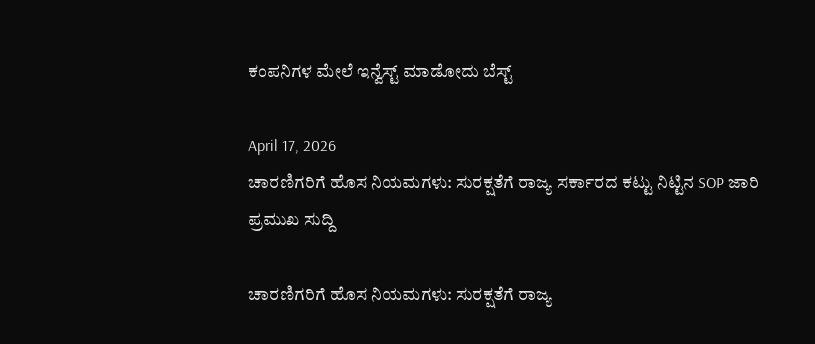ಕಂಪನಿಗಳ ಮೇಲೆ ಇನ್ವೆಸ್ಟ್ ಮಾಡೋದು ಬೆಸ್ಟ್

April 17, 2026
ಚಾರಣಿಗರಿಗೆ ಹೊಸ ನಿಯಮಗಳು: ಸುರಕ್ಷತೆಗೆ ರಾಜ್ಯ ಸರ್ಕಾರದ ಕಟ್ಟು ನಿಟ್ಟಿನ SOP ಜಾರಿ
ಪ್ರಮುಖ ಸುದ್ದಿ

ಚಾರಣಿಗರಿಗೆ ಹೊಸ ನಿಯಮಗಳು: ಸುರಕ್ಷತೆಗೆ ರಾಜ್ಯ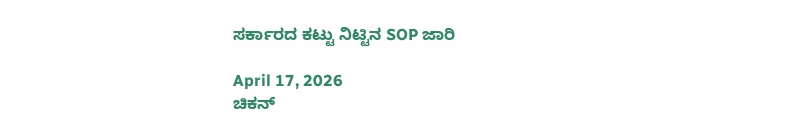ಸರ್ಕಾರದ ಕಟ್ಟು ನಿಟ್ಟಿನ SOP ಜಾರಿ

April 17, 2026
ಚಿಕನ್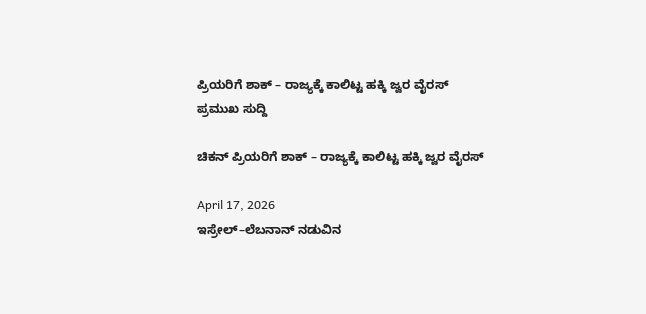ಪ್ರಿಯರಿಗೆ ಶಾಕ್ – ರಾಜ್ಯಕ್ಕೆ ಕಾಲಿಟ್ಟ ಹಕ್ಕಿ ಜ್ವರ ವೈರಸ್
ಪ್ರಮುಖ ಸುದ್ದಿ

ಚಿಕನ್ ಪ್ರಿಯರಿಗೆ ಶಾಕ್ – ರಾಜ್ಯಕ್ಕೆ ಕಾಲಿಟ್ಟ ಹಕ್ಕಿ ಜ್ವರ ವೈರಸ್

April 17, 2026
ಇಸ್ರೇಲ್–ಲೆಬನಾನ್ ನಡುವಿನ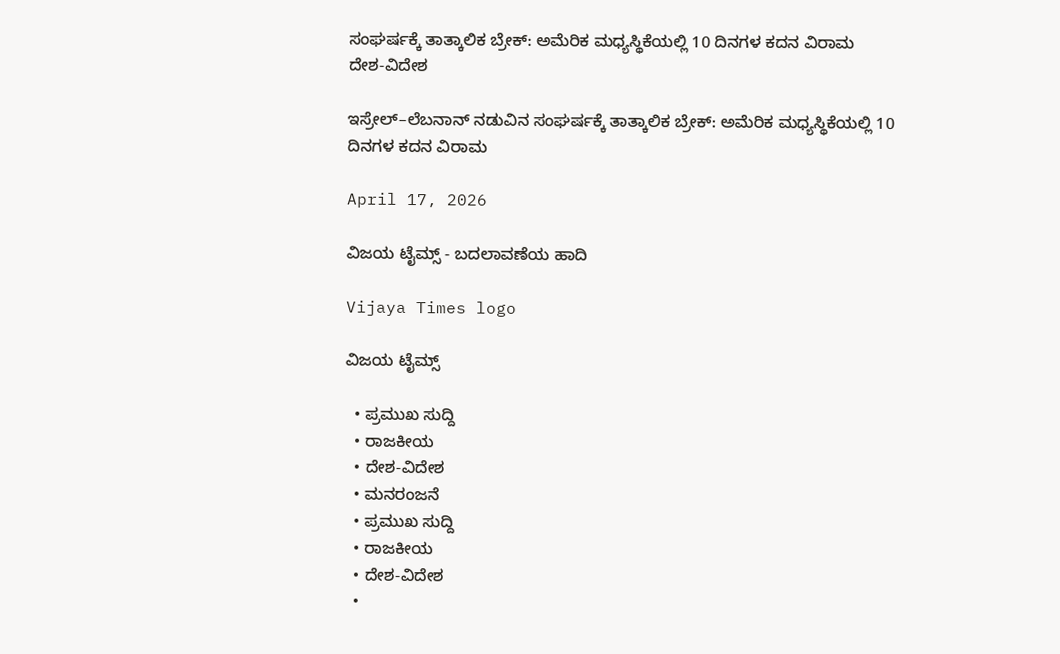ಸಂಘರ್ಷಕ್ಕೆ ತಾತ್ಕಾಲಿಕ ಬ್ರೇಕ್: ಅಮೆರಿಕ ಮಧ್ಯಸ್ಥಿಕೆಯಲ್ಲಿ 10 ದಿನಗಳ ಕದನ ವಿರಾಮ
ದೇಶ-ವಿದೇಶ

ಇಸ್ರೇಲ್–ಲೆಬನಾನ್ ನಡುವಿನ ಸಂಘರ್ಷಕ್ಕೆ ತಾತ್ಕಾಲಿಕ ಬ್ರೇಕ್: ಅಮೆರಿಕ ಮಧ್ಯಸ್ಥಿಕೆಯಲ್ಲಿ 10 ದಿನಗಳ ಕದನ ವಿರಾಮ

April 17, 2026

ವಿಜಯ ಟೈಮ್ಸ್‌ - ಬದಲಾವಣೆಯ ಹಾದಿ

Vijaya Times logo

ವಿಜಯ ಟೈಮ್ಸ್‌

  • ಪ್ರಮುಖ ಸುದ್ದಿ
  • ರಾಜಕೀಯ
  • ದೇಶ-ವಿದೇಶ
  • ಮನರಂಜನೆ
  • ಪ್ರಮುಖ ಸುದ್ದಿ
  • ರಾಜಕೀಯ
  • ದೇಶ-ವಿದೇಶ
  •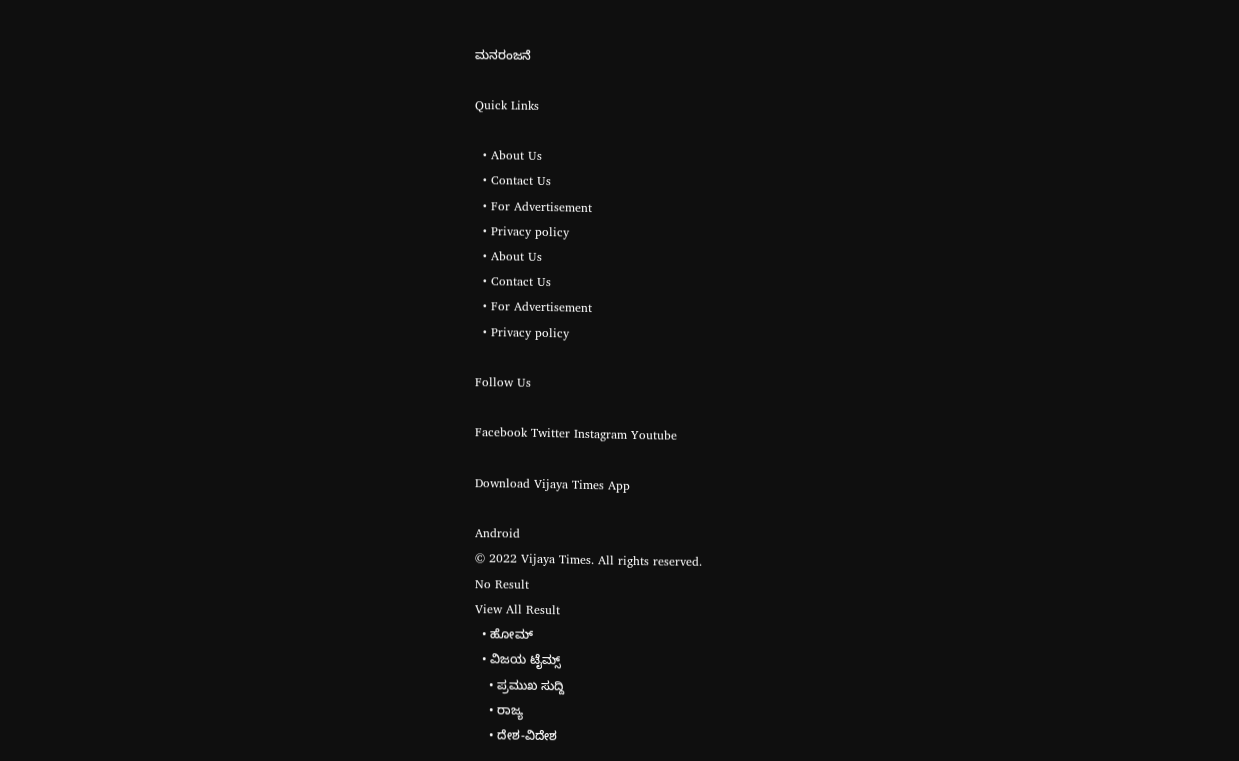ಮನರಂಜನೆ

Quick Links

  • About Us
  • Contact Us
  • For Advertisement
  • Privacy policy
  • About Us
  • Contact Us
  • For Advertisement
  • Privacy policy

Follow Us

Facebook Twitter Instagram Youtube

Download Vijaya Times App

Android
© 2022 Vijaya Times. All rights reserved.
No Result
View All Result
  • ಹೋಮ್
  • ವಿಜಯ ಟೈಮ್ಸ್‌
    • ಪ್ರಮುಖ ಸುದ್ದಿ
    • ರಾಜ್ಯ
    • ದೇಶ-ವಿದೇಶ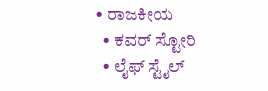• ರಾಜಕೀಯ
  • ಕವರ್‌ ಸ್ಟೋರಿ
  • ಲೈಫ್ ಸ್ಟೈಲ್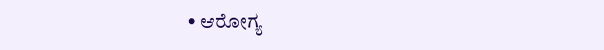• ಆರೋಗ್ಯ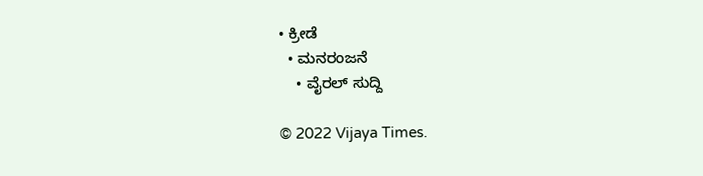• ಕ್ರೀಡೆ
  • ಮನರಂಜನೆ
    • ವೈರಲ್ ಸುದ್ದಿ

© 2022 Vijaya Times.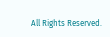All Rights Reserved.